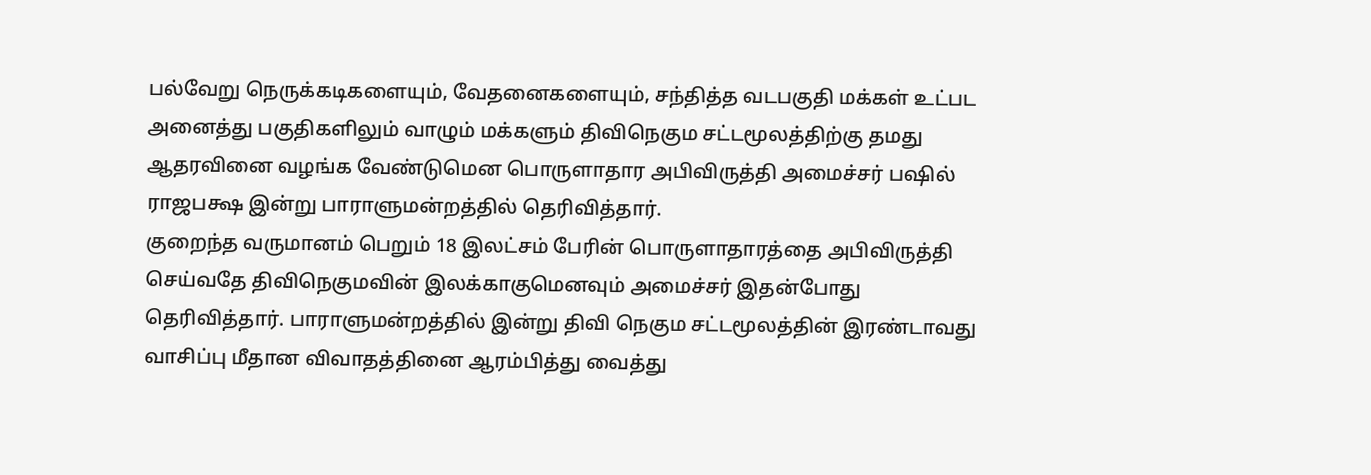பல்வேறு நெருக்கடிகளையும், வேதனைகளையும், சந்தித்த வடபகுதி மக்கள் உட்பட அனைத்து பகுதிகளிலும் வாழும் மக்களும் திவிநெகும சட்டமூலத்திற்கு தமது ஆதரவினை வழங்க வேண்டுமென பொருளாதார அபிவிருத்தி அமைச்சர் பஷில் ராஜபக்ஷ இன்று பாராளுமன்றத்தில் தெரிவித்தார்.
குறைந்த வருமானம் பெறும் 18 இலட்சம் பேரின் பொருளாதாரத்தை அபிவிருத்தி செய்வதே திவிநெகுமவின் இலக்காகுமெனவும் அமைச்சர் இதன்போது தெரிவித்தார். பாராளுமன்றத்தில் இன்று திவி நெகும சட்டமூலத்தின் இரண்டாவது வாசிப்பு மீதான விவாதத்தினை ஆரம்பித்து வைத்து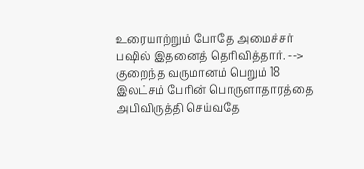உரையாற்றும் போதே அமைச்சர் பஷில் இதனைத் தெரிவித்தார். -->
குறைந்த வருமானம் பெறும் 18 இலட்சம் பேரின் பொருளாதாரத்தை அபிவிருத்தி செய்வதே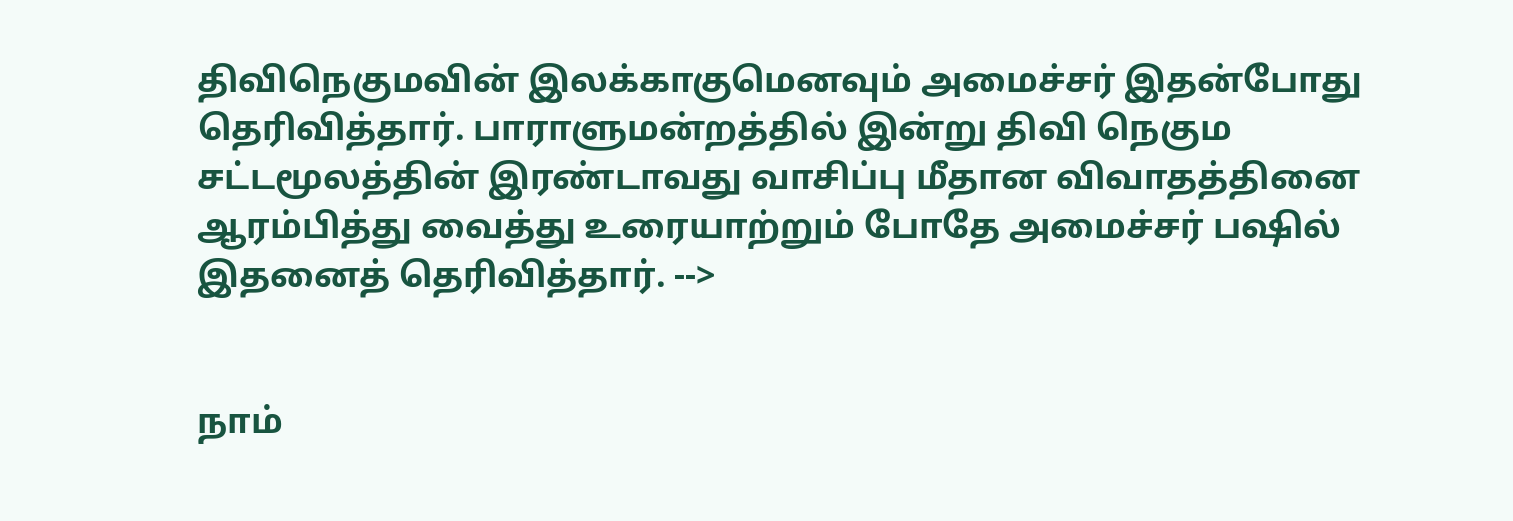திவிநெகுமவின் இலக்காகுமெனவும் அமைச்சர் இதன்போது தெரிவித்தார். பாராளுமன்றத்தில் இன்று திவி நெகும சட்டமூலத்தின் இரண்டாவது வாசிப்பு மீதான விவாதத்தினை ஆரம்பித்து வைத்து உரையாற்றும் போதே அமைச்சர் பஷில் இதனைத் தெரிவித்தார். -->


நாம்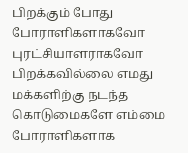பிறக்கும் போது போராளிகளாகவோ புரட்சியாளராகவோ பிறக்கவில்லை எமது மக்களிற்கு நடந்த கொடுமைகளே எம்மை போராளிகளாக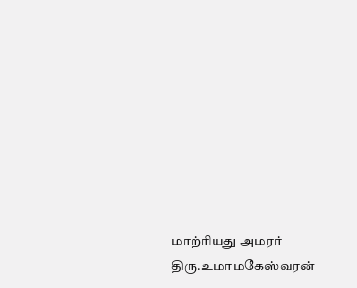மாற்ரியது அமரர் திரு.உமாமகேஸ்வரன்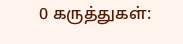0 கருத்துகள்: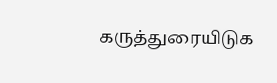கருத்துரையிடுக